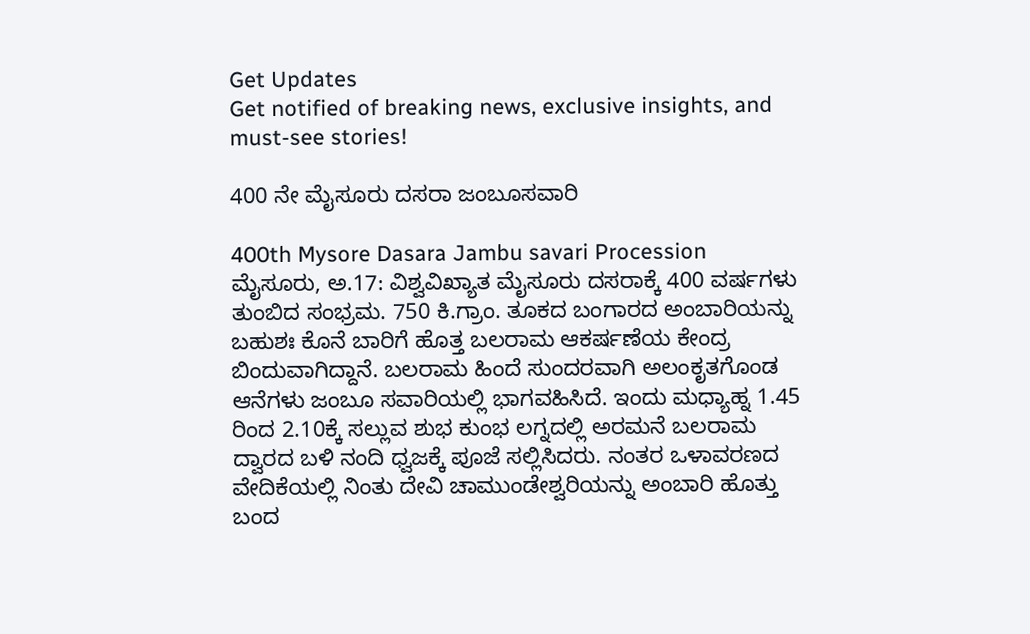Get Updates
Get notified of breaking news, exclusive insights, and must-see stories!

400 ನೇ ಮೈಸೂರು ದಸರಾ ಜಂಬೂಸವಾರಿ

400th Mysore Dasara Jambu savari Procession
ಮೈಸೂರು, ಅ.17: ವಿಶ್ವವಿಖ್ಯಾತ ಮೈಸೂರು ದಸರಾಕ್ಕೆ 400 ವರ್ಷಗಳು ತುಂಬಿದ ಸಂಭ್ರಮ. 750 ಕಿ.ಗ್ರಾಂ. ತೂಕದ ಬಂಗಾರದ ಅಂಬಾರಿಯನ್ನು ಬಹುಶಃ ಕೊನೆ ಬಾರಿಗೆ ಹೊತ್ತ ಬಲರಾಮ ಆಕರ್ಷಣೆಯ ಕೇಂದ್ರ ಬಿಂದುವಾಗಿದ್ದಾನೆ. ಬಲರಾಮ ಹಿಂದೆ ಸುಂದರವಾಗಿ ಅಲಂಕೃತಗೊಂಡ ಆನೆಗಳು ಜಂಬೂ ಸವಾರಿಯಲ್ಲಿ ಭಾಗವಹಿಸಿದೆ. ಇಂದು ಮಧ್ಯಾಹ್ನ 1.45 ರಿಂದ 2.10ಕ್ಕೆ ಸಲ್ಲುವ ಶುಭ ಕುಂಭ ಲಗ್ನದಲ್ಲಿ ಅರಮನೆ ಬಲರಾಮ ದ್ವಾರದ ಬಳಿ ನಂದಿ ಧ್ವಜಕ್ಕೆ ಪೂಜೆ ಸಲ್ಲಿಸಿದರು. ನಂತರ ಒಳಾವರಣದ ವೇದಿಕೆಯಲ್ಲಿ ನಿಂತು ದೇವಿ ಚಾಮುಂಡೇಶ್ವರಿಯನ್ನು ಅಂಬಾರಿ ಹೊತ್ತು ಬಂದ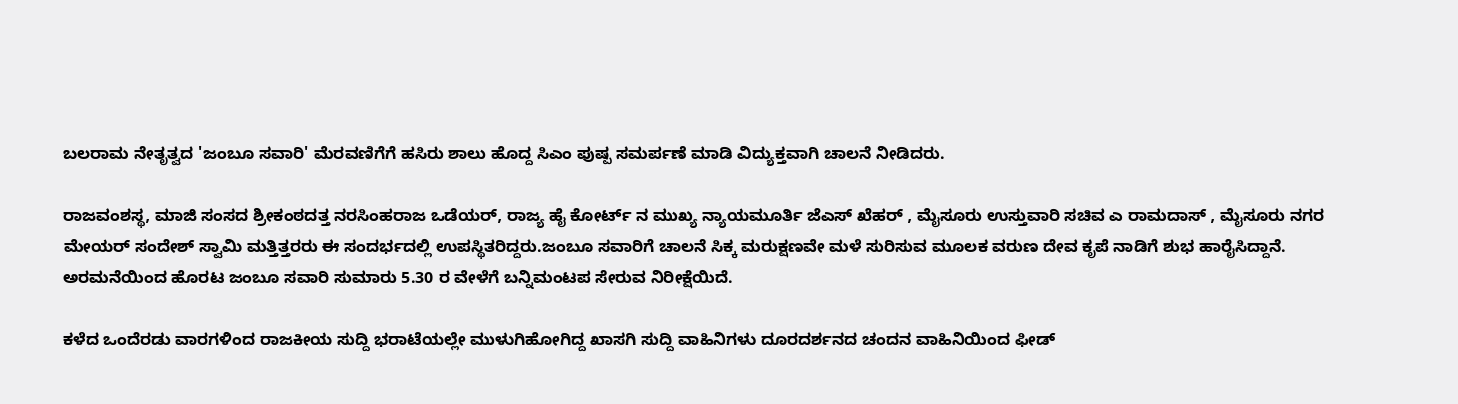ಬಲರಾಮ ನೇತೃತ್ವದ 'ಜಂಬೂ ಸವಾರಿ' ಮೆರವಣಿಗೆಗೆ ಹಸಿರು ಶಾಲು ಹೊದ್ದ ಸಿಎಂ ಪುಷ್ಪ ಸಮರ್ಪಣೆ ಮಾಡಿ ವಿದ್ಯುಕ್ತವಾಗಿ ಚಾಲನೆ ನೀಡಿದರು.

ರಾಜವಂಶಸ್ಥ, ಮಾಜಿ ಸಂಸದ ಶ್ರೀಕಂಠದತ್ತ ನರಸಿಂಹರಾಜ ಒಡೆಯರ್, ರಾಜ್ಯ ಹೈ ಕೋರ್ಟ್ ನ ಮುಖ್ಯ ನ್ಯಾಯಮೂರ್ತಿ ಜೆಎಸ್ ಖೆಹರ್ , ಮೈಸೂರು ಉಸ್ತುವಾರಿ ಸಚಿವ ಎ ರಾಮದಾಸ್ , ಮೈಸೂರು ನಗರ ಮೇಯರ್ ಸಂದೇಶ್ ಸ್ವಾಮಿ ಮತ್ತಿತ್ತರರು ಈ ಸಂದರ್ಭದಲ್ಲಿ ಉಪಸ್ಥಿತರಿದ್ದರು.ಜಂಬೂ ಸವಾರಿಗೆ ಚಾಲನೆ ಸಿಕ್ಕ ಮರುಕ್ಷಣವೇ ಮಳೆ ಸುರಿಸುವ ಮೂಲಕ ವರುಣ ದೇವ ಕೃಪೆ ನಾಡಿಗೆ ಶುಭ ಹಾರೈಸಿದ್ದಾನೆ. ಅರಮನೆಯಿಂದ ಹೊರಟ ಜಂಬೂ ಸವಾರಿ ಸುಮಾರು 5.30 ರ ವೇಳೆಗೆ ಬನ್ನಿಮಂಟಪ ಸೇರುವ ನಿರೀಕ್ಷೆಯಿದೆ.

ಕಳೆದ ಒಂದೆರಡು ವಾರಗಳಿಂದ ರಾಜಕೀಯ ಸುದ್ದಿ ಭರಾಟೆಯಲ್ಲೇ ಮುಳುಗಿಹೋಗಿದ್ದ ಖಾಸಗಿ ಸುದ್ದಿ ವಾಹಿನಿಗಳು ದೂರದರ್ಶನದ ಚಂದನ ವಾಹಿನಿಯಿಂದ ಫೀಡ್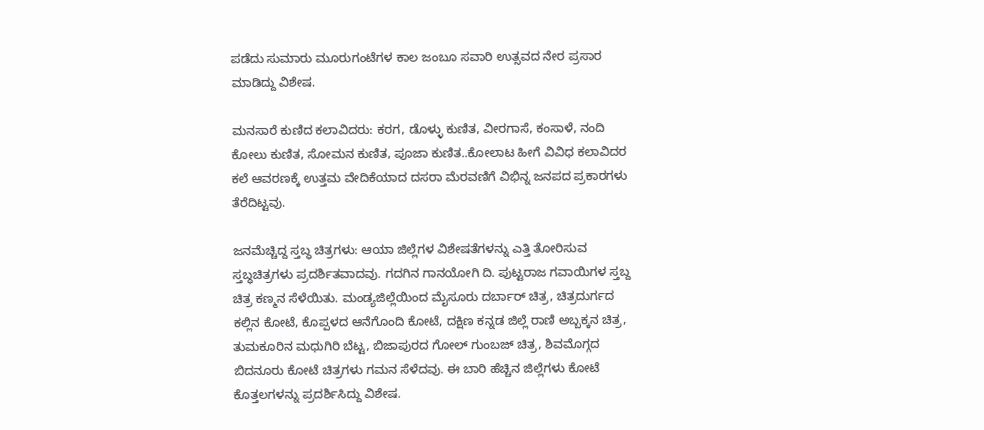ಪಡೆದು ಸುಮಾರು ಮೂರುಗಂಟೆಗಳ ಕಾಲ ಜಂಬೂ ಸವಾರಿ ಉತ್ಸವದ ನೇರ ಪ್ರಸಾರ ಮಾಡಿದ್ದು ವಿಶೇಷ.

ಮನಸಾರೆ ಕುಣಿದ ಕಲಾವಿದರು: ಕರಗ, ಡೊಳ್ಳು ಕುಣಿತ, ವೀರಗಾಸೆ, ಕಂಸಾಳೆ, ನಂದಿ ಕೋಲು ಕುಣಿತ, ಸೋಮನ ಕುಣಿತ, ಪೂಜಾ ಕುಣಿತ..ಕೋಲಾಟ ಹೀಗೆ ವಿವಿಧ ಕಲಾವಿದರ ಕಲೆ ಆವರಣಕ್ಕೆ ಉತ್ತಮ ವೇದಿಕೆಯಾದ ದಸರಾ ಮೆರವಣಿಗೆ ವಿಭಿನ್ನ ಜನಪದ ಪ್ರಕಾರಗಳು ತೆರೆದಿಟ್ಟವು.

ಜನಮೆಚ್ಚಿದ್ದ ಸ್ತಬ್ಧ ಚಿತ್ರಗಳು: ಆಯಾ ಜಿಲ್ಲೆಗಳ ವಿಶೇಷತೆಗಳನ್ನು ಎತ್ತಿ ತೋರಿಸುವ ಸ್ತಬ್ಧಚಿತ್ರಗಳು ಪ್ರದರ್ಶಿತವಾದವು. ಗದಗಿನ ಗಾನಯೋಗಿ ದಿ. ಪುಟ್ಟರಾಜ ಗವಾಯಿಗಳ ಸ್ತಬ್ದ ಚಿತ್ರ ಕಣ್ಮನ ಸೆಳೆಯಿತು. ಮಂಡ್ಯಜಿಲ್ಲೆಯಿಂದ ಮೈಸೂರು ದರ್ಬಾರ್ ಚಿತ್ರ, ಚಿತ್ರದುರ್ಗದ ಕಲ್ಲಿನ ಕೋಟೆ, ಕೊಪ್ಪಳದ ಆನೆಗೊಂದಿ ಕೋಟೆ, ದಕ್ಷಿಣ ಕನ್ನಡ ಜಿಲ್ಲೆ ರಾಣಿ ಅಬ್ಬಕ್ಕನ ಚಿತ್ರ, ತುಮಕೂರಿನ ಮಧುಗಿರಿ ಬೆಟ್ಟ, ಬಿಜಾಪುರದ ಗೋಲ್ ಗುಂಬಜ್ ಚಿತ್ರ, ಶಿವಮೊಗ್ಗದ ಬಿದನೂರು ಕೋಟೆ ಚಿತ್ರಗಳು ಗಮನ ಸೆಳೆದವು. ಈ ಬಾರಿ ಹೆಚ್ಚಿನ ಜಿಲ್ಲೆಗಳು ಕೋಟೆ ಕೊತ್ತಲಗಳನ್ನು ಪ್ರದರ್ಶಿಸಿದ್ದು ವಿಶೇಷ.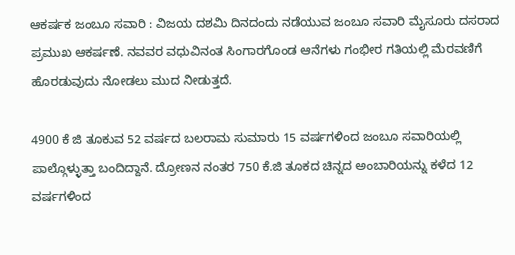ಆಕರ್ಷಕ ಜಂಬೂ ಸವಾರಿ : ವಿಜಯ ದಶಮಿ ದಿನದಂದು ನಡೆಯುವ ಜಂಬೂ ಸವಾರಿ ಮೈಸೂರು ದಸರಾದ ಪ್ರಮುಖ ಆಕರ್ಷಣೆ. ನವವರ ವಧುವಿನಂತ ಸಿಂಗಾರಗೊಂಡ ಆನೆಗಳು ಗಂಭೀರ ಗತಿಯಲ್ಲಿ ಮೆರವಣಿಗೆ ಹೊರಡುವುದು ನೋಡಲು ಮುದ ನೀಡುತ್ತದೆ.

4900 ಕೆ ಜಿ ತೂಕುವ 52 ವರ್ಷದ ಬಲರಾಮ ಸುಮಾರು 15 ವರ್ಷಗಳಿಂದ ಜಂಬೂ ಸವಾರಿಯಲ್ಲಿ ಪಾಲ್ಗೊಳ್ಳುತ್ತಾ ಬಂದಿದ್ದಾನೆ. ದ್ರೋಣನ ನಂತರ 750 ಕೆ.ಜಿ ತೂಕದ ಚಿನ್ನದ ಅಂಬಾರಿಯನ್ನು ಕಳೆದ 12 ವರ್ಷಗಳಿಂದ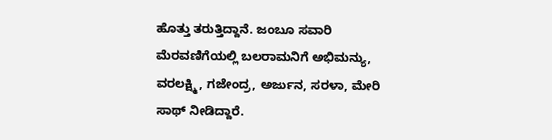ಹೊತ್ತು ತರುತ್ತಿದ್ದಾನೆ. ಜಂಬೂ ಸವಾರಿ ಮೆರವಣಿಗೆಯಲ್ಲಿ ಬಲರಾಮನಿಗೆ ಅಭಿಮನ್ಯು, ವರಲಕ್ಷ್ಮಿ, ಗಜೇಂದ್ರ, ಅರ್ಜುನ, ಸರಳಾ, ಮೇರಿ ಸಾಥ್ ನೀಡಿದ್ದಾರೆ.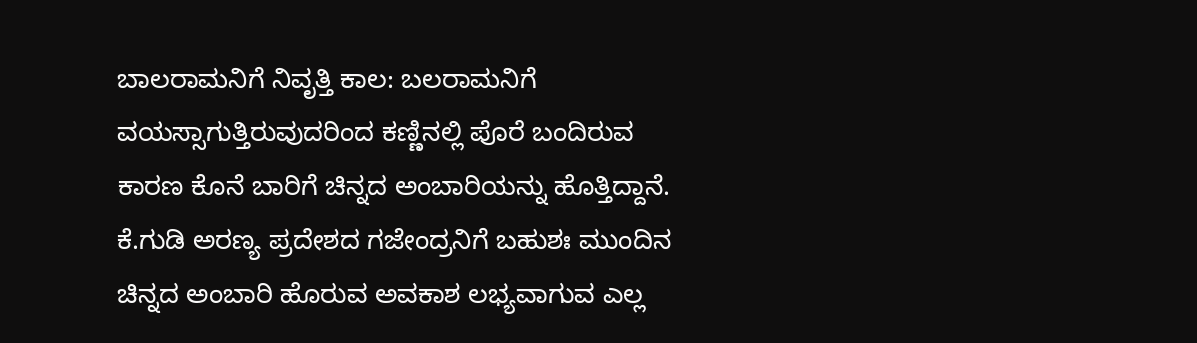ಬಾಲರಾಮನಿಗೆ ನಿವೃತ್ತಿ ಕಾಲ: ಬಲರಾಮನಿಗೆ ವಯಸ್ಸಾಗುತ್ತಿರುವುದರಿಂದ ಕಣ್ಣಿನಲ್ಲಿ ಪೊರೆ ಬಂದಿರುವ ಕಾರಣ ಕೊನೆ ಬಾರಿಗೆ ಚಿನ್ನದ ಅಂಬಾರಿಯನ್ನು ಹೊತ್ತಿದ್ದಾನೆ. ಕೆ.ಗುಡಿ ಅರಣ್ಯ ಪ್ರದೇಶದ ಗಜೇಂದ್ರನಿಗೆ ಬಹುಶಃ ಮುಂದಿನ ಚಿನ್ನದ ಅಂಬಾರಿ ಹೊರುವ ಅವಕಾಶ ಲಭ್ಯವಾಗುವ ಎಲ್ಲ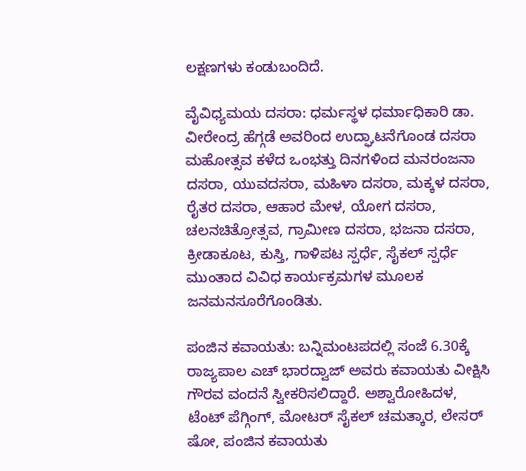ಲಕ್ಷಣಗಳು ಕಂಡುಬಂದಿದೆ.

ವೈವಿಧ್ಯಮಯ ದಸರಾ: ಧರ್ಮಸ್ಥಳ ಧರ್ಮಾಧಿಕಾರಿ ಡಾ. ವೀರೇಂದ್ರ ಹೆಗ್ಗಡೆ ಅವರಿಂದ ಉದ್ಘಾಟನೆಗೊಂಡ ದಸರಾ ಮಹೋತ್ಸವ ಕಳೆದ ಒಂಭತ್ತು ದಿನಗಳಿಂದ ಮನರಂಜನಾ ದಸರಾ, ಯುವದಸರಾ, ಮಹಿಳಾ ದಸರಾ, ಮಕ್ಕಳ ದಸರಾ, ರೈತರ ದಸರಾ, ಆಹಾರ ಮೇಳ, ಯೋಗ ದಸರಾ, ಚಲನಚಿತ್ರೋತ್ಸವ, ಗ್ರಾಮೀಣ ದಸರಾ, ಭಜನಾ ದಸರಾ, ಕ್ರೀಡಾಕೂಟ, ಕುಸ್ತಿ, ಗಾಳಿಪಟ ಸ್ಪರ್ಧೆ, ಸೈಕಲ್ ಸ್ಪರ್ಧೆ ಮುಂತಾದ ವಿವಿಧ ಕಾರ್ಯಕ್ರಮಗಳ ಮೂಲಕ ಜನಮನಸೂರೆಗೊಂಡಿತು.

ಪಂಜಿನ ಕವಾಯತು: ಬನ್ನಿಮಂಟಪದಲ್ಲಿ ಸಂಜೆ 6.30ಕ್ಕೆ ರಾಜ್ಯಪಾಲ ಎಚ್ ಭಾರದ್ವಾಜ್ ಅವರು ಕವಾಯತು ವೀಕ್ಷಿಸಿ ಗೌರವ ವಂದನೆ ಸ್ವೀಕರಿಸಲಿದ್ದಾರೆ. ಅಶ್ವಾರೋಹಿದಳ, ಟೆಂಟ್ ಪೆಗ್ಗಿಂಗ್, ಮೋಟರ್ ಸೈಕಲ್ ಚಮತ್ಕಾರ, ಲೇಸರ್ ಷೋ, ಪಂಜಿನ ಕವಾಯತು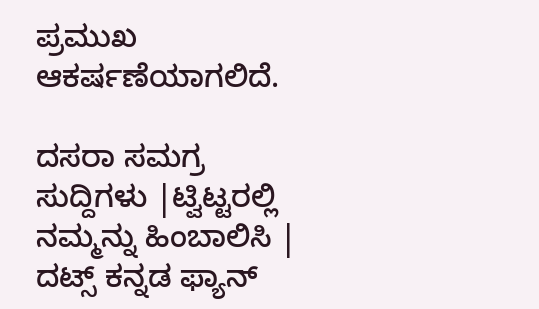ಪ್ರಮುಖ ಆಕರ್ಷಣೆಯಾಗಲಿದೆ.

ದಸರಾ ಸಮಗ್ರ ಸುದ್ದಿಗಳು |ಟ್ವಿಟ್ಟರಲ್ಲಿ ನಮ್ಮನ್ನು ಹಿಂಬಾಲಿಸಿ | ದಟ್ಸ್ ಕನ್ನಡ ಫ್ಯಾನ್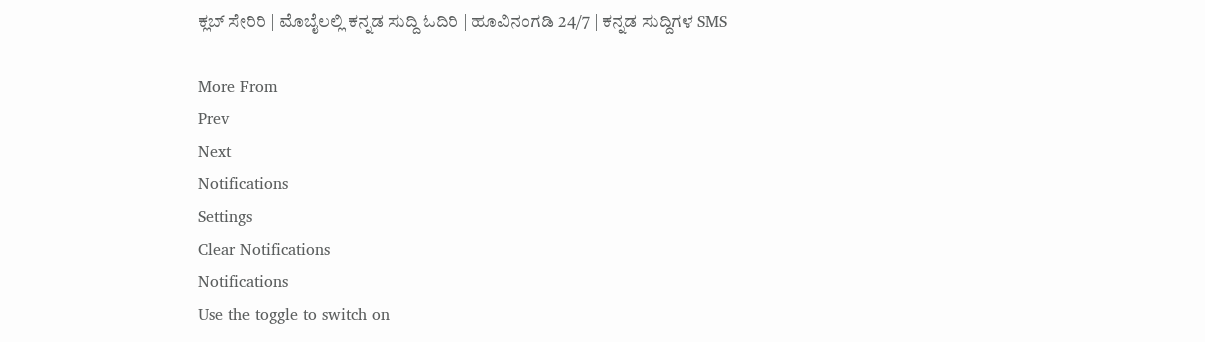ಕ್ಲಬ್ ಸೇರಿರಿ | ಮೊಬೈಲಲ್ಲಿ ಕನ್ನಡ ಸುದ್ದಿ ಓದಿರಿ | ಹೂವಿನಂಗಡಿ 24/7 | ಕನ್ನಡ ಸುದ್ದಿಗಳ SMS

More From
Prev
Next
Notifications
Settings
Clear Notifications
Notifications
Use the toggle to switch on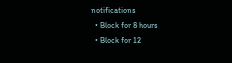notifications
  • Block for 8 hours
  • Block for 12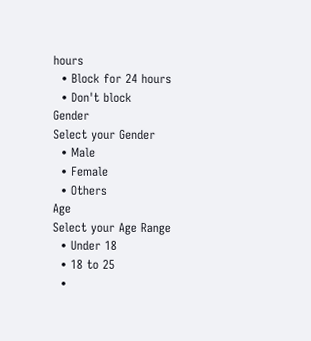hours
  • Block for 24 hours
  • Don't block
Gender
Select your Gender
  • Male
  • Female
  • Others
Age
Select your Age Range
  • Under 18
  • 18 to 25
  •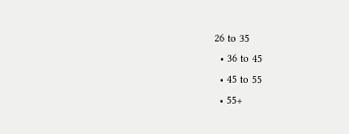26 to 35
  • 36 to 45
  • 45 to 55
  • 55+